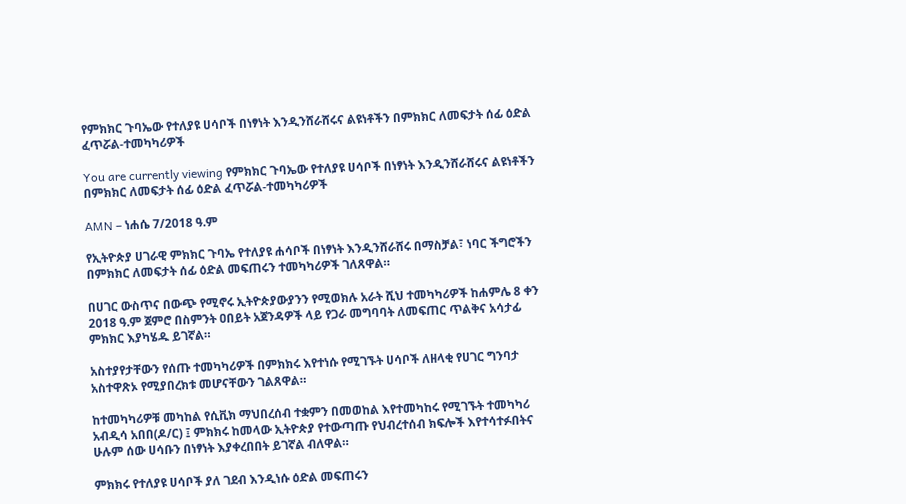የምክክር ጉባኤው የተለያዩ ሀሳቦች በነፃነት እንዲንሸራሸሩና ልዩነቶችን በምክክር ለመፍታት ሰፊ ዕድል ፈጥሯል-ተመካካሪዎች

You are currently viewing የምክክር ጉባኤው የተለያዩ ሀሳቦች በነፃነት እንዲንሸራሸሩና ልዩነቶችን በምክክር ለመፍታት ሰፊ ዕድል ፈጥሯል-ተመካካሪዎች

AMN – ነሐሴ 7/2018 ዓ.ም

የኢትዮጵያ ሀገራዊ ምክክር ጉባኤ የተለያዩ ሐሳቦች በነፃነት እንዲንሸራሸሩ በማስቻል፣ ነባር ችግሮችን በምክክር ለመፍታት ሰፊ ዕድል መፍጠሩን ተመካካሪዎች ገለጸዋል።

በሀገር ውስጥና በውጭ የሚኖሩ ኢትዮጵያውያንን የሚወክሉ አራት ሺህ ተመካካሪዎች ከሐምሌ 8 ቀን 2018 ዓ.ም ጀምሮ በስምንት ዐበይት አጀንዳዎች ላይ የጋራ መግባባት ለመፍጠር ጥልቅና አሳታፊ ምክክር እያካሄዱ ይገኛል።

አስተያየታቸውን የሰጡ ተመካካሪዎች በምክክሩ እየተነሱ የሚገኙት ሀሳቦች ለዘላቂ የሀገር ግንባታ አስተዋጽኦ የሚያበረክቱ መሆናቸውን ገልጸዋል።

ከተመካካሪዎቹ መካከል የሲቪክ ማህበረሰብ ተቋምን በመወከል እየተመካከሩ የሚገኙት ተመካካሪ አብዲሳ አበበ(ዶ/ር) ፤ ምክክሩ ከመላው ኢትዮጵያ የተውጣጡ የህብረተሰብ ክፍሎች እየተሳተፉበትና ሁሉም ሰው ሀሳቡን በነፃነት እያቀረበበት ይገኛል ብለዋል።

ምክክሩ የተለያዩ ሀሳቦች ያለ ገደብ እንዲነሱ ዕድል መፍጠሩን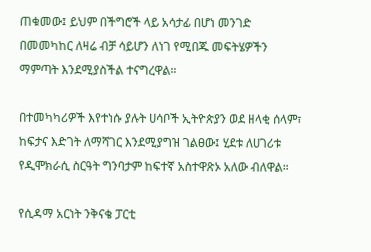ጠቁመው፤ ይህም በችግሮች ላይ አሳታፊ በሆነ መንገድ በመመካከር ለዛሬ ብቻ ሳይሆን ለነገ የሚበጁ መፍትሄዎችን ማምጣት እንደሚያስችል ተናግረዋል።

በተመካካሪዎች እየተነሱ ያሉት ሀሳቦች ኢትዮጵያን ወደ ዘላቂ ሰላም፣ ከፍታና እድገት ለማሻገር እንደሚያግዝ ገልፀው፤ ሂደቱ ለሀገሪቱ የዲሞክራሲ ስርዓት ግንባታም ከፍተኛ አስተዋጽኦ አለው ብለዋል።

የሲዳማ አርነት ንቅናቄ ፓርቲ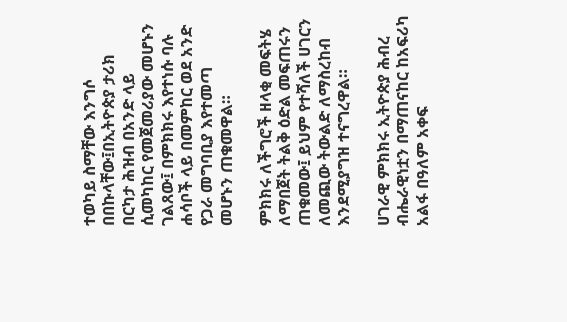ተወካይ ስማቸው እንግሶ በበኩላቸው፤በኢትዮጵያ ታሪክ በርካታ ሕዝብ በአንድ ላይ ሲመካከር የመጀመሪያው መሆኑን ገልጸው፤ በምክክሩ እየተነሱ ባሉ ሐሳቦች ላይ በመምከር ወደ አንድ የጋራ መግባቢያ እየተመጣ መሆኑን ጠቁመዋል።

ምክክሩ ለችግሮች ዘላቂ መፍትሄ ለማበጀት ትልቅ ዕድል መፍጠሩን ጠቁመው፤ ይህም የተሻለች ሀገርን ለመጪው ትውልድ ለማስረከብ እንደሚያግዝ ተናግረዋል።

ሀገራዊ ምክክሩ ኢትዮጵያ ሕብረ ብሔራዊነቷን በማጠናከር ከአፍሪካ አልፋ በዓለም አቀፍ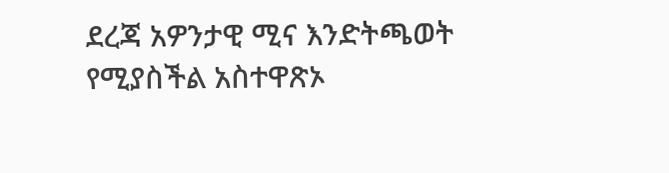ደረጃ አዎንታዊ ሚና እንድትጫወት የሚያስችል አስተዋጽኦ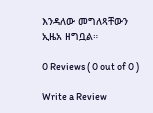እንዳለው መግለጻቸውን ኢዜአ ዘግቧል።

0 Reviews ( 0 out of 0 )

Write a Review